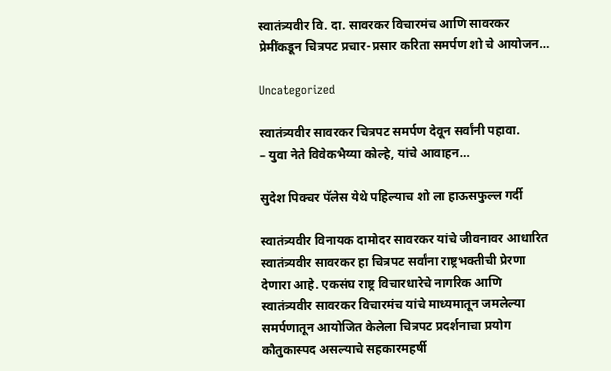स्वातंत्र्यवीर वि. दा. सावरकर विचारमंच आणि सावरकर प्रेमींकडून चित्रपट प्रचार-प्रसार करिता समर्पण शो चे आयोजन…

Uncategorized

स्वातंत्र्यवीर सावरकर चित्रपट समर्पण देवून सर्वांनी पहावा.
– युवा नेते विवेकभैय्या कोल्हे, यांचे आवाहन…

सुदेश पिक्चर पॅलेस येथे पहिल्याच शो ला हाऊसफुल्ल गर्दी

स्वातंत्र्यवीर विनायक दामोदर सावरकर यांचे जीवनावर आधारित स्वातंत्र्यवीर सावरकर हा चित्रपट सर्वांना राष्ट्रभक्तीची प्रेरणा देणारा आहे. एकसंघ राष्ट्र विचारधारेचे नागरिक आणि स्वातंत्र्यवीर सावरकर विचारमंच यांचे माध्यमातून जमलेल्या समर्पणातून आयोजित केलेला चित्रपट प्रदर्शनाचा प्रयोग कौतुकास्पद असल्याचे सहकारमहर्षी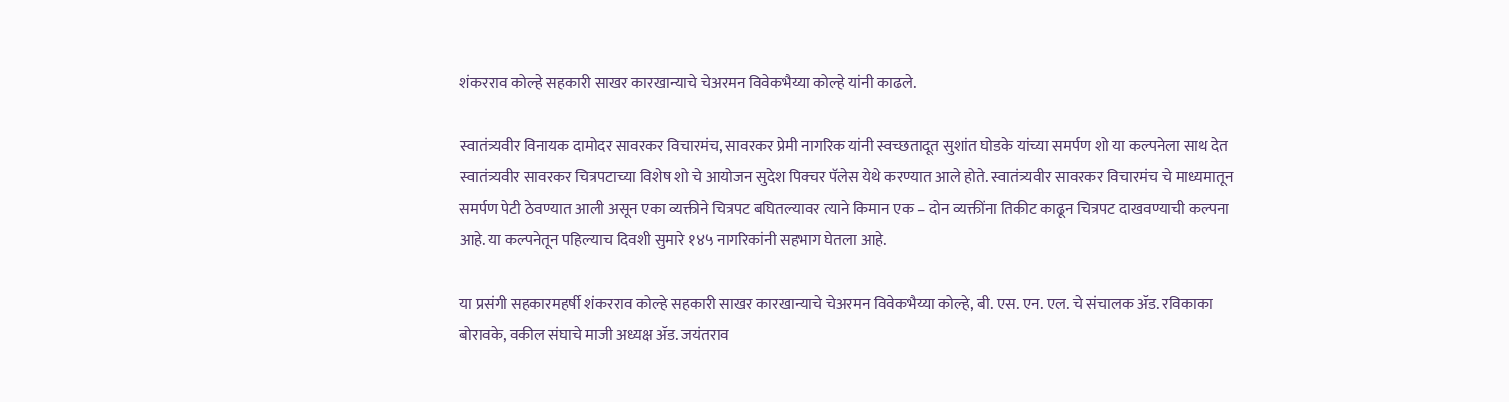शंकरराव कोल्हे सहकारी साखर कारखान्याचे चेअरमन विवेकभैय्या कोल्हे यांनी काढले.

स्वातंत्र्यवीर विनायक दामोदर सावरकर विचारमंच, सावरकर प्रेमी नागरिक यांनी स्वच्छतादूत सुशांत घोडके यांच्या समर्पण शो या कल्पनेला साथ देत स्वातंत्र्यवीर सावरकर चित्रपटाच्या विशेष शो चे आयोजन सुदेश पिक्चर पॅलेस येथे करण्यात आले होते. स्वातंत्र्यवीर सावरकर विचारमंच चे माध्यमातून समर्पण पेटी ठेवण्यात आली असून एका व्यक्तीने चित्रपट बघितल्यावर त्याने किमान एक – दोन व्यक्तींना तिकीट काढून चित्रपट दाखवण्याची कल्पना आहे. या कल्पनेतून पहिल्याच दिवशी सुमारे १४५ नागरिकांनी सहभाग घेतला आहे.

या प्रसंगी सहकारमहर्षी शंकरराव कोल्हे सहकारी साखर कारखान्याचे चेअरमन विवेकभैय्या कोल्हे, बी. एस. एन. एल. चे संचालक ॲड. रविकाका बोरावके, वकील संघाचे माजी अध्यक्ष ॲड. जयंतराव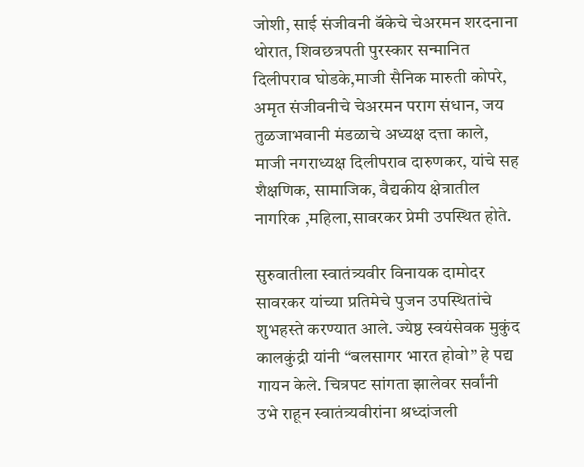जोशी, साई संजीवनी बॅकेचे चेअरमन शरदनाना थोरात, शिवछत्रपती पुरस्कार सन्मानित दिलीपराव घोडके,माजी सैनिक मारुती कोपरे, अमृत संजीवनीचे चेअरमन पराग संधान, जय तुळजाभवानी मंडळाचे अध्यक्ष दत्ता काले, माजी नगराध्यक्ष दिलीपराव दारुणकर, यांचे सह शैक्षणिक, सामाजिक, वैद्यकीय क्षेत्रातील नागरिक ,महिला,सावरकर प्रेमी उपस्थित होते.

सुरुवातीला स्वातंत्र्यवीर विनायक दामोदर सावरकर यांच्या प्रतिमेचे पुजन उपस्थितांचे शुभहस्ते करण्यात आले. ज्येष्ठ स्वयंसेवक मुकुंद कालकुंद्री यांनी “बलसागर भारत होवो” हे पद्य गायन केले. चित्रपट सांगता झालेवर सर्वांनी उभे राहून स्वातंत्र्यवीरांना श्रध्दांजली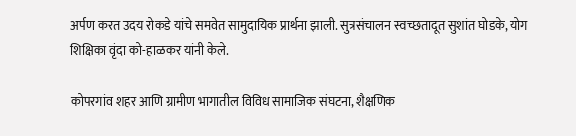अर्पण करत उदय रोकडे यांचे समवेत सामुदायिक प्रार्थना झाली. सुत्रसंचालन स्वच्छतादूत सुशांत घोडके, योग शिक्षिका वृंदा को-हाळकर यांनी केले.

कोपरगांव शहर आणि ग्रामीण भागातील विविध सामाजिक संघटना, शैक्षणिक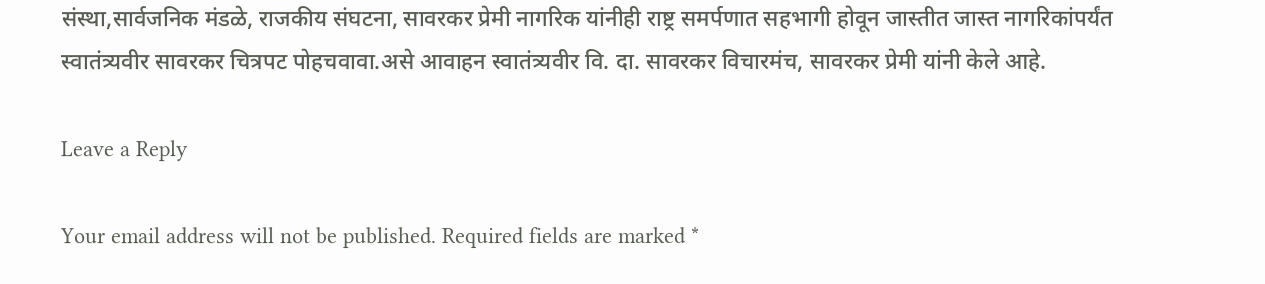संस्था,सार्वजनिक मंडळे, राजकीय संघटना, सावरकर प्रेमी नागरिक यांनीही राष्ट्र समर्पणात सहभागी होवून जास्तीत जास्त नागरिकांपर्यंत स्वातंत्र्यवीर सावरकर चित्रपट पोहचवावा.असे आवाहन स्वातंत्र्यवीर वि. दा. सावरकर विचारमंच, सावरकर प्रेमी यांनी केले आहे.

Leave a Reply

Your email address will not be published. Required fields are marked *